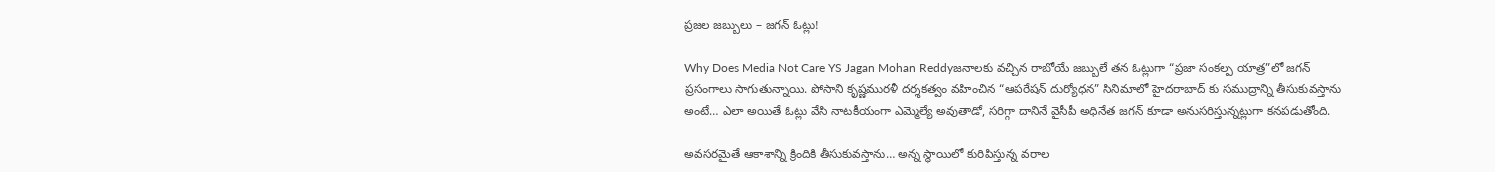ప్రజల జబ్బులు – జగన్ ఓట్లు!

Why Does Media Not Care YS Jagan Mohan Reddyజనాలకు వచ్చిన రాబోయే జబ్బులే తన ఓట్లుగా “ప్రజా సంకల్ప యాత్ర”లో జగన్ ప్రసంగాలు సాగుతున్నాయి. పోసాని కృష్ణమురళీ దర్శకత్వం వహించిన “ఆపరేషన్ దుర్యోధన” సినిమాలో హైదరాబాద్ కు సముద్రాన్ని తీసుకువస్తాను అంటే… ఎలా అయితే ఓట్లు వేసి నాటకీయంగా ఎమ్మెల్యే అవుతాడో, సరిగ్గా దానినే వైసీపీ అధినేత జగన్ కూడా అనుసరిస్తున్నట్లుగా కనపడుతోంది.

అవసరమైతే ఆకాశాన్ని క్రిందికి తీసుకువస్తాను… అన్న స్థాయిలో కురిపిస్తున్న వరాల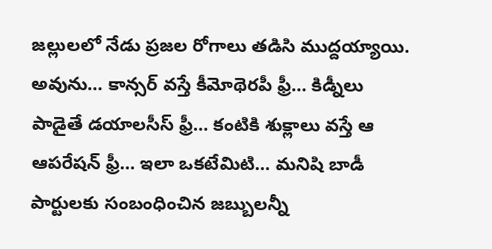జల్లులలో నేడు ప్రజల రోగాలు తడిసి ముద్దయ్యాయి. అవును… కాన్సర్ వస్తే కీమోథెరపీ ఫ్రీ… కిడ్నీలు పాడైతే డయాలసీస్ ఫ్రీ… కంటికి శుక్లాలు వస్తే ఆ ఆపరేషన్ ఫ్రీ… ఇలా ఒకటేమిటి… మనిషి బాడీ పార్టులకు సంబంధించిన జబ్బులన్నీ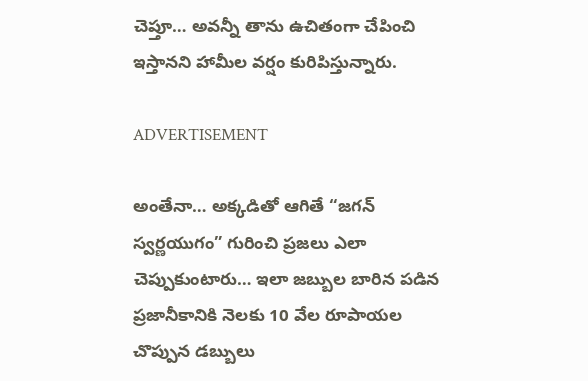చెప్తూ… అవన్నీ తాను ఉచితంగా చేపించి ఇస్తానని హామీల వర్షం కురిపిస్తున్నారు.

ADVERTISEMENT

అంతేనా… అక్కడితో ఆగితే “జగన్ స్వర్ణయుగం” గురించి ప్రజలు ఎలా చెప్పుకుంటారు… ఇలా జబ్బుల బారిన పడిన ప్రజానీకానికి నెలకు 10 వేల రూపాయల చొప్పున డబ్బులు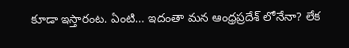కూడా ఇస్తారంట. ఏంటి… ఇదంతా మన ఆంధ్రప్రదేశ్ లోనేనా? లేక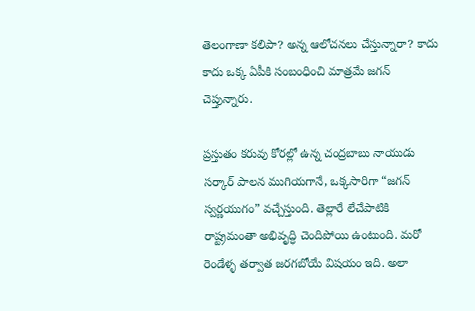తెలంగాణా కలిపా? అన్న ఆలోచనలు చేస్తున్నారా? కాదు కాదు ఒక్క ఏపీకి సంబంధించి మాత్రమే జగన్ చెప్తున్నారు.

ప్రస్తుతం కరువు కోరల్లో ఉన్న చంద్రబాబు నాయుడు సర్కార్ పాలన ముగియగానే, ఒక్కసారిగా “జగన్ స్వర్ణయుగం” వచ్చేస్తుంది. తెల్లారే లేచేపాటికి రాష్ట్రమంతా అభివృద్ధి చెందిపోయి ఉంటుంది. మరో రెండేళ్ళ తర్వాత జరగబోయే విషయం ఇది. అలా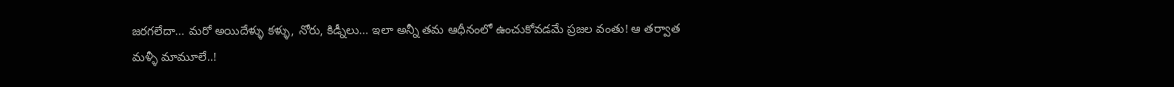జరగలేదా… మరో అయిదేళ్ళు కళ్ళు, నోరు, కిడ్నీలు… ఇలా అన్నీ తమ ఆధీనంలో ఉంచుకోవడమే ప్రజల వంతు! ఆ తర్వాత మళ్ళీ మామూలే..!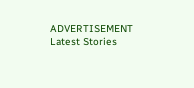ADVERTISEMENT
Latest Stories